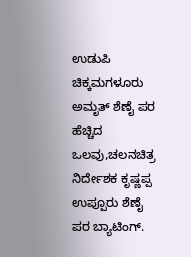ಉಡುಪಿ ಚಿಕ್ಕಮಗಳೂರು ಅಮೃತ್ ಶೆಣೈ ಪರ ಹೆಚ್ಚಿದ ಒಲವು,ಚಲನಚಿತ್ರ ನಿರ್ದೇಶಕ ಕೃಷ್ಣಪ್ಪ ಉಪ್ಪೂರು ಶೆಣೈ ಪರ ಬ್ಯಾಟಿಂಗ್.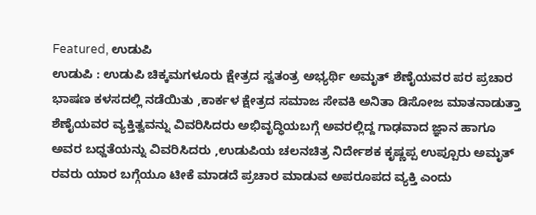Featured, ಉಡುಪಿ
ಉಡುಪಿ : ಉಡುಪಿ ಚಿಕ್ಕಮಗಳೂರು ಕ್ಷೇತ್ರದ ಸ್ವತಂತ್ರ ಅಭ್ಯರ್ಥಿ ಅಮೃತ್ ‌ಶೆಣೈಯವರ ಪರ ಪ್ರಚಾರ ಭಾಷಣ ಕಳಸದಲ್ಲಿ ನಡೆಯಿತು ,ಕಾರ್ಕಳ‌ ಕ್ಷೇತ್ರದ ಸಮಾಜ ಸೇವಕಿ ಅನಿತಾ ಡಿಸೋಜ ಮಾತನಾಡುತ್ತಾ ಶೆಣೈಯವರ ವ್ಯಕ್ತಿತ್ವವನ್ನು ವಿವರಿಸಿದರು ಅಭಿವೃದ್ಧಿಯಬಗ್ಗೆ ಅವರಲ್ಲಿದ್ದ ಗಾಢವಾದ ಜ್ಞಾನ ಹಾಗೂ ಅವರ ಬಧ್ದತೆಯನ್ನು ವಿವರಿಸಿದರು ,ಉಡುಪಿಯ ಚಲನಚಿತ್ರ ನಿರ್ದೇಶಕ ಕೃಷ್ಣಪ್ಪ ಉಪ್ಪೂರು ಅಮೃತ್ ರವರು ಯಾರ ಬಗ್ಗೆಯೂ ಟೀಕೆ ಮಾಡದೆ ಪ್ರಚಾರ ಮಾಡುವ ಅಪರೂಪದ ವ್ಯಕ್ತಿ ಎಂದು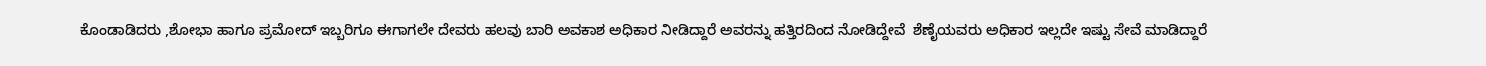ಕೊಂಡಾಡಿದರು ,ಶೋಭಾ ಹಾಗೂ ಪ್ರಮೋದ್ ಇಬ್ಬರಿಗೂ ಈಗಾಗಲೇ ದೇವರು ಹಲವು ಬಾರಿ ಅವಕಾಶ ಅಧಿಕಾರ ನೀಡಿದ್ದಾರೆ ಅವರನ್ನು ಹತ್ತಿರದಿಂದ ನೋಡಿದ್ದೇವೆ  ಶೆಣೈಯವರು ಅಧಿಕಾರ ಇಲ್ಲದೇ ಇಷ್ಟು ಸೇವೆ ಮಾಡಿದ್ದಾರೆ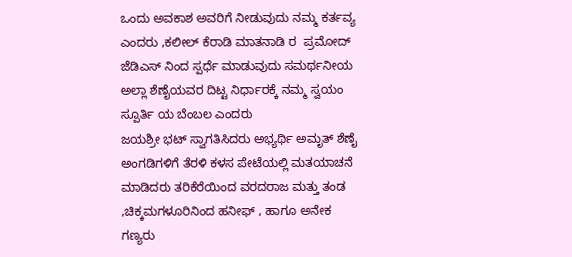ಒಂದು ಅವಕಾಶ ಅವರಿಗೆ ನೀಡುವುದು ನಮ್ಮ ಕರ್ತವ್ಯ ಎಂದರು ,ಕಲೀಲ್ ಕೆರಾಡಿ ಮಾತನಾಡಿ ರ  ಪ್ರಮೋದ್ ಜೆಡಿಎಸ್ ನಿಂದ ಸ್ಪರ್ಧೆ ‌ಮಾಡುವುದು ಸಮರ್ಥನೀಯ ಅಲ್ಲಾ ಶೆಣೈಯವರ ದಿಟ್ಟ ನಿರ್ಧಾರಕ್ಕೆ ನಮ್ಮ ಸ್ವಯಂ ಸ್ಪೂರ್ತಿ ಯ ಬೆಂಬಲ ಎಂದರು
ಜಯಶ್ರೀ ಭಟ್ ಸ್ವಾಗತಿಸಿದರು ಅಭ್ಯರ್ಥಿ ಅಮೃತ್ ಶೆಣೈ ಅಂಗಡಿಗಳಿಗೆ ತೆರಳಿ ಕಳಸ ಪೇಟೆಯಲ್ಲಿ ಮತಯಾಚನೆ ಮಾಡಿದರು ತರಿಕೆರೆಯಿಂದ ವರದರಾಜ ಮತ್ತು ತಂಡ ,ಚಿಕ್ಕಮಗಳೂರಿನಿಂದ ಹನೀಫ್ , ಹಾಗೂ ಅನೇಕ ಗಣ್ಯರು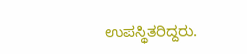ಉಪಸ್ಥಿತರಿದ್ದರು.